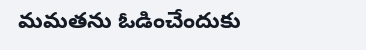మమతను ఓడించేందుకు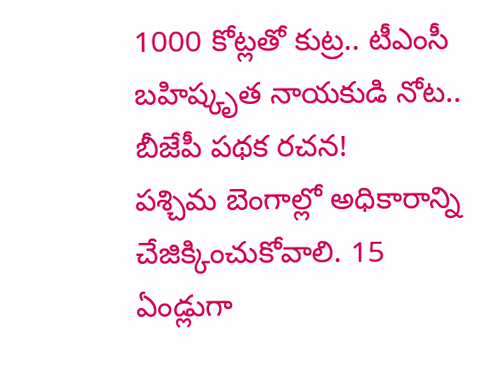1000 కోట్లతో కుట్ర.. టీఎంసీ బహిష్కృత నాయకుడి నోట.. బీజేపీ పథక రచన!
పశ్చిమ బెంగాల్లో అధికారాన్ని చేజిక్కించుకోవాలి. 15 ఏండ్లుగా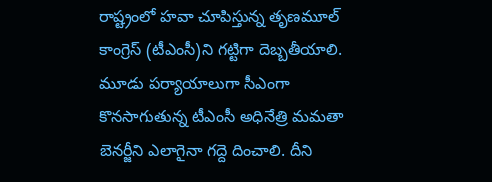రాష్ట్రంలో హవా చూపిస్తున్న తృణమూల్ కాంగ్రెస్ (టీఎంసీ)ని గట్టిగా దెబ్బతీయాలి. మూడు పర్యాయాలుగా సీఎంగా కొనసాగుతున్న టీఎంసీ అధినేత్రి మమతా బెనర్జీని ఎలాగైనా గద్దె దించాలి. దీని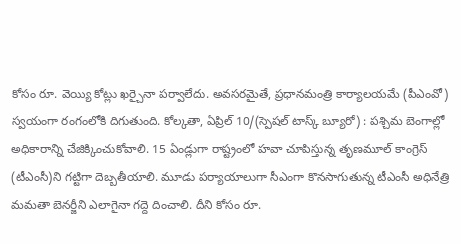కోసం రూ. వెయ్యి కోట్లు ఖర్చైనా పర్వాలేదు. అవసరమైతే, ప్రధానమంత్రి కార్యాలయమే (పీఎంవో) స్వయంగా రంగంలోకి దిగుతుంది. కోల్కతా, ఏప్రిల్ 10/(స్పెషల్ టాస్క్ బ్యూరో) : పశ్చిమ బెంగాల్లో అధికారాన్ని చేజిక్కించుకోవాలి. 15 ఏండ్లుగా రాష్ట్రంలో హవా చూపిస్తున్న తృణమూల్ కాంగ్రెస్ (టీఎంసీ)ని గట్టిగా దెబ్బతీయాలి. మూడు పర్యాయాలుగా సీఎంగా కొనసాగుతున్న టీఎంసీ అధినేత్రి మమతా బెనర్జీని ఎలాగైనా గద్దె దించాలి. దీని కోసం రూ.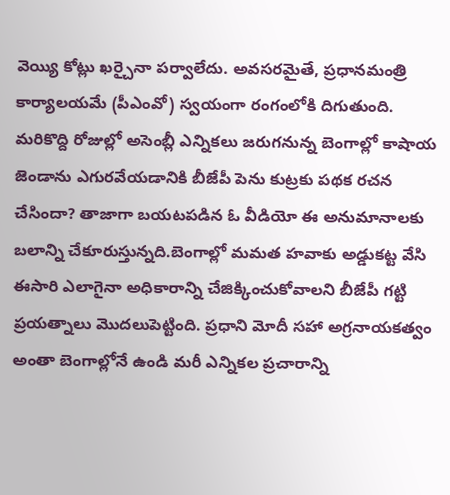వెయ్యి కోట్లు ఖర్చైనా పర్వాలేదు. అవసరమైతే, ప్రధానమంత్రి కార్యాలయమే (పీఎంవో) స్వయంగా రంగంలోకి దిగుతుంది. మరికొద్ది రోజుల్లో అసెంబ్లీ ఎన్నికలు జరుగనున్న బెంగాల్లో కాషాయ జెండాను ఎగురవేయడానికి బీజేపీ పెను కుట్రకు పథక రచన చేసిందా? తాజాగా బయటపడిన ఓ వీడియో ఈ అనుమానాలకు బలాన్ని చేకూరుస్తున్నది.బెంగాల్లో మమత హవాకు అడ్డుకట్ట వేసి ఈసారి ఎలాగైనా అధికారాన్ని చేజిక్కించుకోవాలని బీజేపీ గట్టి ప్రయత్నాలు మొదలుపెట్టింది. ప్రధాని మోదీ సహా అగ్రనాయకత్వం అంతా బెంగాల్లోనే ఉండి మరీ ఎన్నికల ప్రచారాన్ని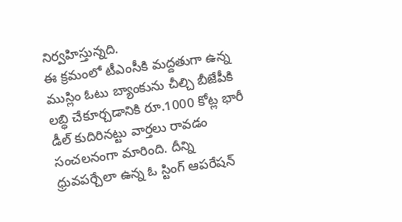నిర్వహిస్తున్నది.
ఈ క్రమంలో టీఎంసీకి మద్దతుగా ఉన్న ముస్లిం ఓటు బ్యాంకును చీల్చి బీజేపీకి లబ్ధి చేకూర్చడానికి రూ.1000 కోట్ల భారీ డీల్ కుదిరినట్టు వార్తలు రావడం సంచలనంగా మారింది. దీన్ని ధ్రువపర్చేలా ఉన్న ఓ స్టింగ్ ఆపరేషన్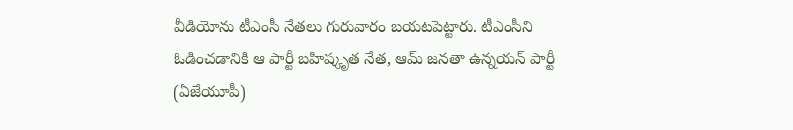వీడియోను టీఎంసీ నేతలు గురువారం బయటపెట్టారు. టీఎంసీని ఓడించడానికి ఆ పార్టీ బహిష్కృత నేత, ఆమ్ జనతా ఉన్నయన్ పార్టీ (ఏజేయూపీ)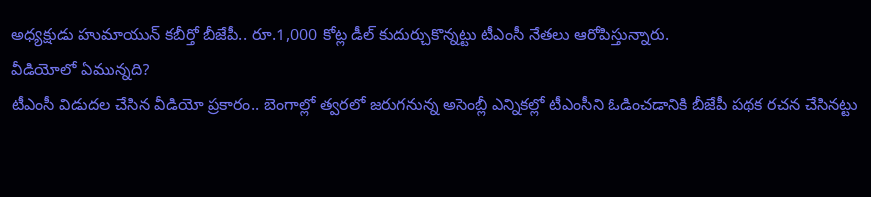అధ్యక్షుడు హుమాయున్ కబీర్తో బీజేపీ.. రూ.1,000 కోట్ల డీల్ కుదుర్చుకొన్నట్టు టీఎంసీ నేతలు ఆరోపిస్తున్నారు.
వీడియోలో ఏమున్నది?
టీఎంసీ విడుదల చేసిన వీడియో ప్రకారం.. బెంగాల్లో త్వరలో జరుగనున్న అసెంబ్లీ ఎన్నికల్లో టీఎంసీని ఓడించడానికి బీజేపీ పథక రచన చేసినట్టు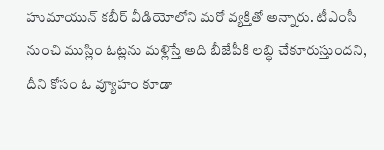హుమాయున్ కబీర్ వీడియోలోని మరో వ్యక్తితో అన్నారు. టీఎంసీ నుంచి ముస్లిం ఓట్లను మళ్లిస్తే అది బీజేపీకి లబ్ధి చేకూరుస్తుందని, దీని కోసం ఓ వ్యూహం కూడా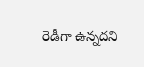రెడీగా ఉన్నదని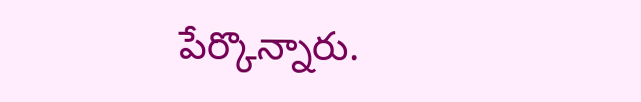పేర్కొన్నారు.